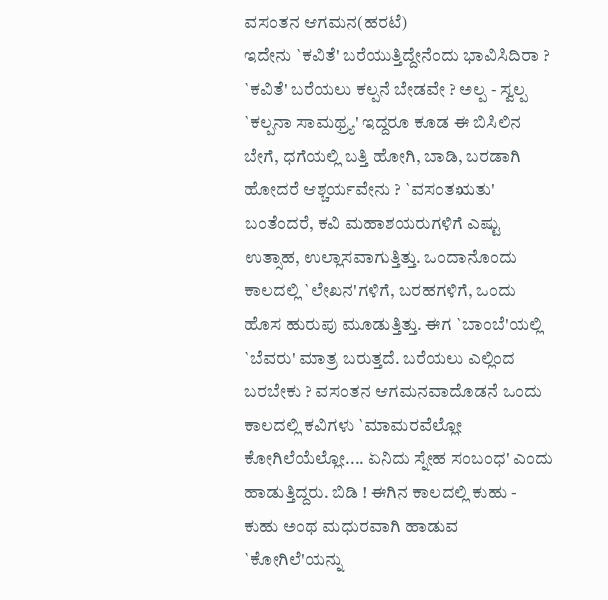ವಸಂತನ ಆಗಮನ(ಹರಟೆ)
ಇದೇನು `ಕವಿತೆ' ಬರೆಯುತ್ತಿದ್ದೇನೆಂದು ಭಾವಿಸಿದಿರಾ ? `ಕವಿತೆ' ಬರೆಯಲು ಕಲ್ಪನೆ ಬೇಡವೇ ? ಅಲ್ಪ - ಸ್ವಲ್ಪ `ಕಲ್ಪನಾ ಸಾಮಥ್ರ್ಯ' ಇದ್ದರೂ ಕೂಡ ಈ ಬಿಸಿಲಿನ ಬೇಗೆ, ಧಗೆಯಲ್ಲಿ ಬತ್ತಿ ಹೋಗಿ, ಬಾಡಿ, ಬರಡಾಗಿ ಹೋದರೆ ಆಶ್ಚರ್ಯವೇನು ? `ವಸಂತಋತು' ಬಂತೆಂದರೆ, ಕವಿ ಮಹಾಶಯರುಗಳಿಗೆ ಎಷ್ಟು ಉತ್ಸಾಹ, ಉಲ್ಲಾಸವಾಗುತ್ತಿತ್ತು. ಒಂದಾನೊಂದು ಕಾಲದಲ್ಲಿ `ಲೇಖನ'ಗಳಿಗೆ, ಬರಹಗಳಿಗೆ, ಒಂದು ಹೊಸ ಹುರುಪು ಮೂಡುತ್ತಿತ್ತು. ಈಗ `ಬಾಂಬೆ'ಯಲ್ಲಿ `ಬೆವರು' ಮಾತ್ರ ಬರುತ್ತದೆ. ಬರೆಯಲು ಎಲ್ಲಿಂದ ಬರಬೇಕು ? ವಸಂತನ ಆಗಮನವಾದೊಡನೆ ಒಂದು ಕಾಲದಲ್ಲಿ ಕವಿಗಳು `ಮಾಮರವೆಲ್ಲೋ ಕೋಗಿಲೆಯೆಲ್ಲೋ.... ಏನಿದು ಸ್ನೇಹ ಸಂಬಂಧ' ಎಂದು ಹಾಡುತ್ತಿದ್ದರು. ಬಿಡಿ ! ಈಗಿನ ಕಾಲದಲ್ಲಿ ಕುಹು - ಕುಹು ಅಂಥ ಮಧುರವಾಗಿ ಹಾಡುವ `ಕೋಗಿಲೆ'ಯನ್ನು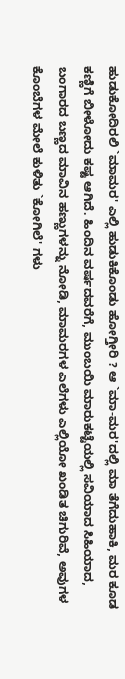ಹುಡುಕೋದಿರಲಿ `ಮಾಮರ' ಎಲ್ಲಿ ಹುಡುಕಿಕೊಂಡು ಹೋಗ್ತೀರಿ ? ಆ `ಮಾ-ಮರ'ದಲ್ಲಿ ಮಾ ತೆಗೆದುಹಾಕಿ, ಮರ ಕೂಡ ಕಣ್ಣಿಗೆ ಬೀಳೋದು ಕಷ್ಟ ಆಗಿದೆ. ಹಿಂದಿನ ವರ್ಷದವರೆಗೆ, ಮುಂಬಯಿ ಮಾರುಕಟ್ಟೆಯಲ್ಲಿ ಸವಿಯಾದ ಸಿಹಿಯಾದ, ಬಂಗಾರದ ಬಣ್ಣದ ಮಾವಿನ ಹಣ್ಣುಗಳನ್ನು ನೋಡಿ, ಮಾಮರಗಳ ಎಲೆಗಳು ಎಲ್ಲಿಯೋ ಖಂಡಿತ ಚಿಗುರಿವೆ, ಅವುಗಳ ಕೊಂಬೆಗಳ ಮೇಲೆ ಕುಳಿತು `ಕೋಗಿಲೆ' ಗಳು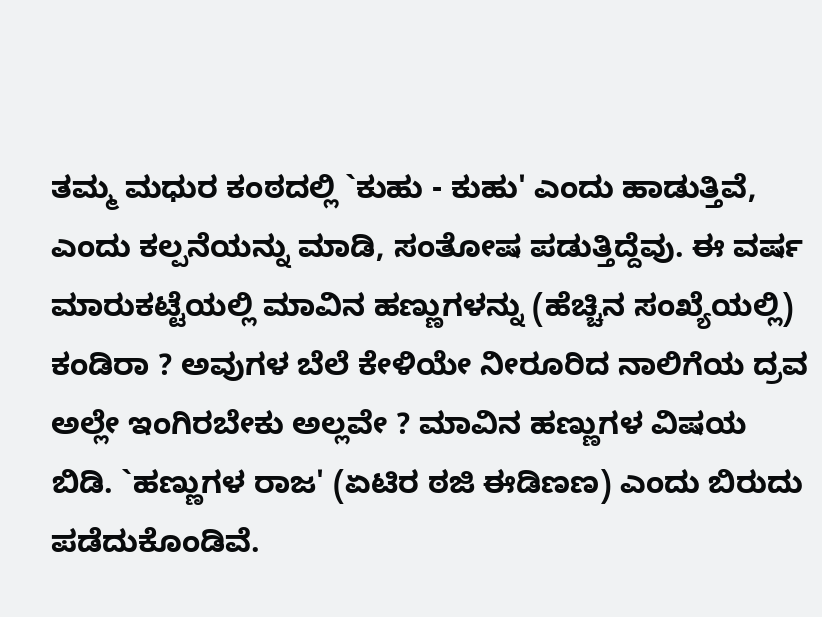ತಮ್ಮ ಮಧುರ ಕಂಠದಲ್ಲಿ `ಕುಹು - ಕುಹು' ಎಂದು ಹಾಡುತ್ತಿವೆ, ಎಂದು ಕಲ್ಪನೆಯನ್ನು ಮಾಡಿ, ಸಂತೋಷ ಪಡುತ್ತಿದ್ದೆವು. ಈ ವರ್ಷ ಮಾರುಕಟ್ಟೆಯಲ್ಲಿ ಮಾವಿನ ಹಣ್ಣುಗಳನ್ನು (ಹೆಚ್ಚಿನ ಸಂಖ್ಯೆಯಲ್ಲಿ) ಕಂಡಿರಾ ? ಅವುಗಳ ಬೆಲೆ ಕೇಳಿಯೇ ನೀರೂರಿದ ನಾಲಿಗೆಯ ದ್ರವ ಅಲ್ಲೇ ಇಂಗಿರಬೇಕು ಅಲ್ಲವೇ ? ಮಾವಿನ ಹಣ್ಣುಗಳ ವಿಷಯ ಬಿಡಿ. `ಹಣ್ಣುಗಳ ರಾಜ' (ಏಟಿರ ಠಜಿ ಈಡಿಣಣ) ಎಂದು ಬಿರುದು ಪಡೆದುಕೊಂಡಿವೆ.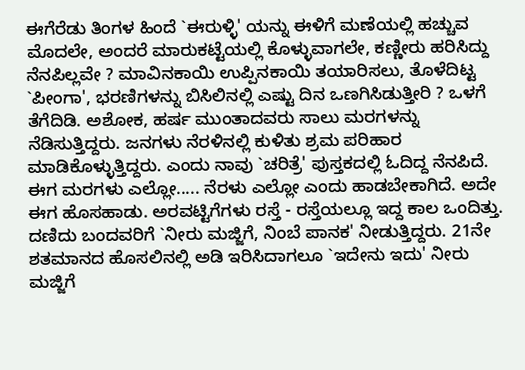ಈಗೆರೆಡು ತಿಂಗಳ ಹಿಂದೆ `ಈರುಳ್ಳಿ' ಯನ್ನು ಈಳಿಗೆ ಮಣೆಯಲ್ಲಿ ಹಚ್ಚುವ ಮೊದಲೇ, ಅಂದರೆ ಮಾರುಕಟ್ಟೆಯಲ್ಲಿ ಕೊಳ್ಳುವಾಗಲೇ, ಕಣ್ಣೀರು ಹರಿಸಿದ್ದು ನೆನಪಿಲ್ಲವೇ ? ಮಾವಿನಕಾಯಿ ಉಪ್ಪಿನಕಾಯಿ ತಯಾರಿಸಲು, ತೊಳೆದಿಟ್ಟ `ಪೀಂಗಾ', ಭರಣಿಗಳನ್ನು ಬಿಸಿಲಿನಲ್ಲಿ ಎಷ್ಟು ದಿನ ಒಣಗಿಸಿಡುತ್ತೀರಿ ? ಒಳಗೆ ತೆಗೆದಿಡಿ. ಅಶೋಕ, ಹರ್ಷ ಮುಂತಾದವರು ಸಾಲು ಮರಗಳನ್ನು ನೆಡಿಸುತ್ತಿದ್ದರು. ಜನಗಳು ನೆರಳಿನಲ್ಲಿ ಕುಳಿತು ಶ್ರಮ ಪರಿಹಾರ ಮಾಡಿಕೊಳ್ಳುತ್ತಿದ್ದರು. ಎಂದು ನಾವು `ಚರಿತ್ರೆ' ಪುಸ್ತಕದಲ್ಲಿ ಓದಿದ್ದ ನೆನಪಿದೆ. ಈಗ ಮರಗಳು ಎಲ್ಲೋ..... ನೆರಳು ಎಲ್ಲೋ ಎಂದು ಹಾಡಬೇಕಾಗಿದೆ. ಅದೇ ಈಗ ಹೊಸಹಾಡು. ಅರವಟ್ಟಿಗೆಗಳು ರಸ್ತೆ - ರಸ್ತೆಯಲ್ಲೂ ಇದ್ದ ಕಾಲ ಒಂದಿತ್ತು. ದಣಿದು ಬಂದವರಿಗೆ `ನೀರು ಮಜ್ಜಿಗೆ, ನಿಂಬೆ ಪಾನಕ' ನೀಡುತ್ತಿದ್ದರು. 21ನೇ ಶತಮಾನದ ಹೊಸಲಿನಲ್ಲಿ ಅಡಿ ಇರಿಸಿದಾಗಲೂ `ಇದೇನು ಇದು' ನೀರು ಮಜ್ಜಿಗೆ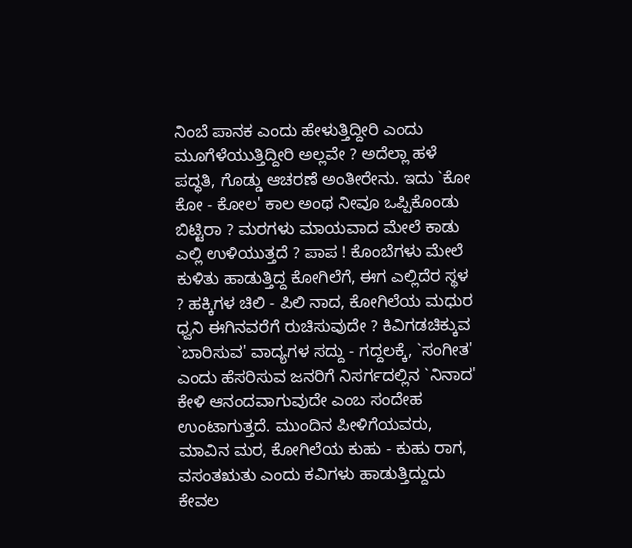ನಿಂಬೆ ಪಾನಕ ಎಂದು ಹೇಳುತ್ತಿದ್ದೀರಿ ಎಂದು ಮೂಗೆಳೆಯುತ್ತಿದ್ದೀರಿ ಅಲ್ಲವೇ ? ಅದೆಲ್ಲಾ ಹಳೆ ಪದ್ಧತಿ, ಗೊಡ್ಡು ಆಚರಣೆ ಅಂತೀರೇನು. ಇದು `ಕೋ ಕೋ - ಕೋಲ' ಕಾಲ ಅಂಥ ನೀವೂ ಒಪ್ಪಿಕೊಂಡು ಬಿಟ್ಟಿರಾ ? ಮರಗಳು ಮಾಯವಾದ ಮೇಲೆ ಕಾಡು ಎಲ್ಲಿ ಉಳಿಯುತ್ತದೆ ? ಪಾಪ ! ಕೊಂಬೆಗಳು ಮೇಲೆ ಕುಳಿತು ಹಾಡುತ್ತಿದ್ದ ಕೋಗಿಲೆಗೆ, ಈಗ ಎಲ್ಲಿದೆರ ಸ್ಥಳ ? ಹಕ್ಕಿಗಳ ಚಿಲಿ - ಪಿಲಿ ನಾದ, ಕೋಗಿಲೆಯ ಮಧುರ ಧ್ವನಿ ಈಗಿನವರೆಗೆ ರುಚಿಸುವುದೇ ? ಕಿವಿಗಡಚಿಕ್ಕುವ `ಬಾರಿಸುವ' ವಾದ್ಯಗಳ ಸದ್ದು - ಗದ್ದಲಕ್ಕೆ, `ಸಂಗೀತ' ಎಂದು ಹೆಸರಿಸುವ ಜನರಿಗೆ ನಿಸರ್ಗದಲ್ಲಿನ `ನಿನಾದ' ಕೇಳಿ ಆನಂದವಾಗುವುದೇ ಎಂಬ ಸಂದೇಹ ಉಂಟಾಗುತ್ತದೆ. ಮುಂದಿನ ಪೀಳಿಗೆಯವರು, ಮಾವಿನ ಮರ, ಕೋಗಿಲೆಯ ಕುಹು - ಕುಹು ರಾಗ, ವಸಂತಋತು ಎಂದು ಕವಿಗಳು ಹಾಡುತ್ತಿದ್ದುದು ಕೇವಲ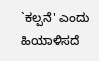`ಕಲ್ಪನೆ' ಎಂದು ಹಿಯಾಳಿಸದೆ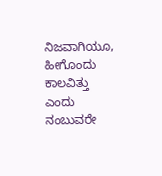ನಿಜವಾಗಿಯೂ, ಹೀಗೊಂದು ಕಾಲವಿತ್ತು ಎಂದು ನಂಬುವರೇ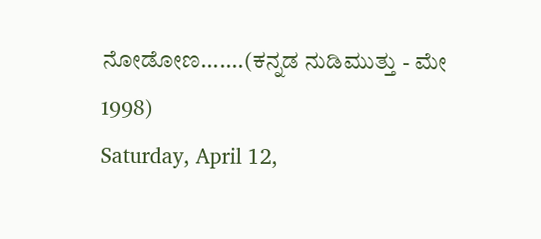ನೋಡೋಣ.......(ಕನ್ನಡ ನುಡಿಮುತ್ತು - ಮೇ 1998)
Saturday, April 12,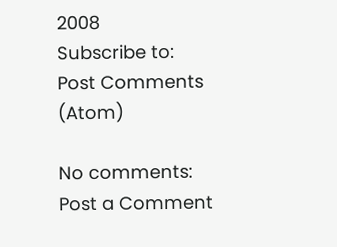2008
Subscribe to:
Post Comments (Atom)

No comments:
Post a Comment